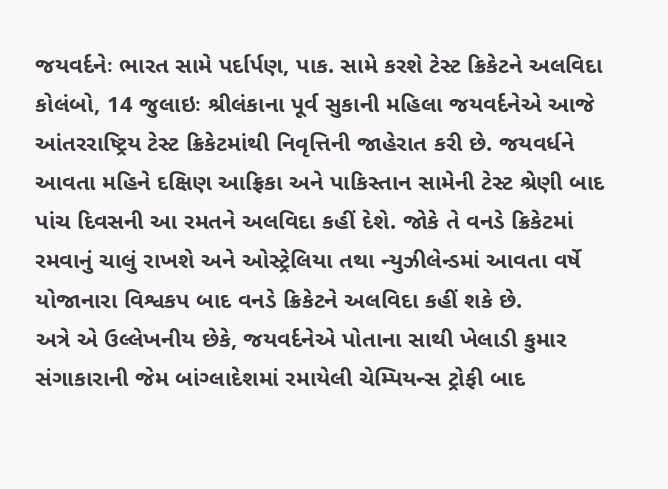જયવર્દનેઃ ભારત સામે પર્દાર્પણ, પાક. સામે કરશે ટેસ્ટ ક્રિકેટને અલવિદા
કોલંબો, 14 જુલાઇઃ શ્રીલંકાના પૂર્વ સુકાની મહિલા જયવર્દનેએ આજે આંતરરાષ્ટ્રિય ટેસ્ટ ક્રિકેટમાંથી નિવૃત્તિની જાહેરાત કરી છે. જયવર્ધને આવતા મહિને દક્ષિણ આફ્રિકા અને પાકિસ્તાન સામેની ટેસ્ટ શ્રેણી બાદ પાંચ દિવસની આ રમતને અલવિદા કહીં દેશે. જોકે તે વનડે ક્રિકેટમાં રમવાનું ચાલું રાખશે અને ઓસ્ટ્રેલિયા તથા ન્યુઝીલેન્ડમાં આવતા વર્ષે યોજાનારા વિશ્વકપ બાદ વનડે ક્રિકેટને અલવિદા કહીં શકે છે.
અત્રે એ ઉલ્લેખનીય છેકે, જયવર્દનેએ પોતાના સાથી ખેલાડી કુમાર સંગાકારાની જેમ બાંગ્લાદેશમાં રમાયેલી ચેમ્પિયન્સ ટ્રોફી બાદ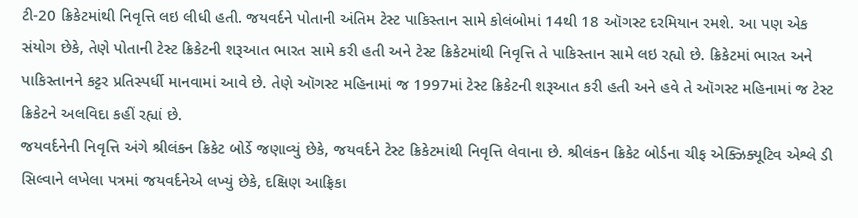ટી-20 ક્રિકેટમાંથી નિવૃત્તિ લઇ લીધી હતી. જયવર્દને પોતાની અંતિમ ટેસ્ટ પાકિસ્તાન સામે કોલંબોમાં 14થી 18 ઑગસ્ટ દરમિયાન રમશે. આ પણ એક સંયોગ છેકે, તેણે પોતાની ટેસ્ટ ક્રિકેટની શરૂઆત ભારત સામે કરી હતી અને ટેસ્ટ ક્રિકેટમાંથી નિવૃત્તિ તે પાકિસ્તાન સામે લઇ રહ્યો છે. ક્રિકેટમાં ભારત અને પાકિસ્તાનને કટ્ટર પ્રતિસ્પર્ધી માનવામાં આવે છે. તેણે ઑગસ્ટ મહિનામાં જ 1997માં ટેસ્ટ ક્રિકેટની શરૂઆત કરી હતી અને હવે તે ઑગસ્ટ મહિનામાં જ ટેસ્ટ ક્રિકેટને અલવિદા કહીં રહ્યાં છે.
જયવર્દનેની નિવૃત્તિ અંગે શ્રીલંકન ક્રિકેટ બોર્ડે જણાવ્યું છેકે, જયવર્દને ટેસ્ટ ક્રિકેટમાંથી નિવૃત્તિ લેવાના છે. શ્રીલંકન ક્રિકેટ બોર્ડના ચીફ એક્ઝિક્યૂટિવ એશ્લે ડી સિલ્વાને લખેલા પત્રમાં જયવર્દનેએ લખ્યું છેકે, દક્ષિણ આફ્રિકા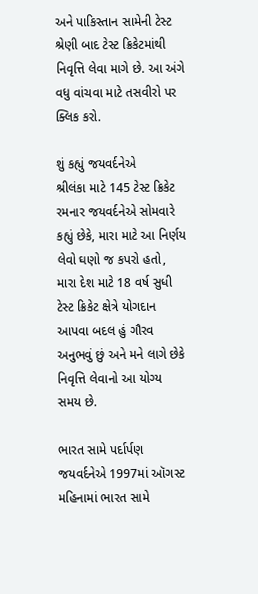અને પાકિસ્તાન સામેની ટેસ્ટ શ્રેણી બાદ ટેસ્ટ ક્રિકેટમાંથી નિવૃત્તિ લેવા માગે છે. આ અંગે વધુ વાંચવા માટે તસવીરો પર ક્લિક કરો.

શું કહ્યું જયવર્દનેએ
શ્રીલંકા માટે 145 ટેસ્ટ ક્રિકેટ રમનાર જયવર્દનેએ સોમવારે કહ્યું છેકે, મારા માટે આ નિર્ણય લેવો ઘણો જ કપરો હતો, મારા દેશ માટે 18 વર્ષ સુધી ટેસ્ટ ક્રિકેટ ક્ષેત્રે યોગદાન આપવા બદલ હું ગૌરવ અનુભવું છું અને મને લાગે છેકે નિવૃત્તિ લેવાનો આ યોગ્ય સમય છે.

ભારત સામે પર્દાર્પણ
જયવર્દનેએ 1997માં ઑગસ્ટ મહિનામાં ભારત સામે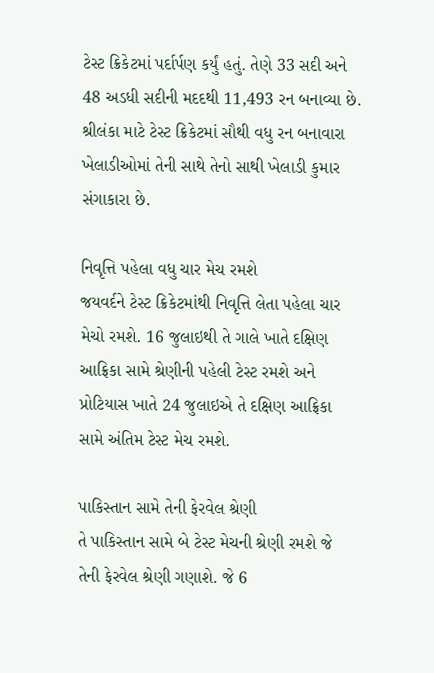ટેસ્ટ ક્રિકેટમાં પર્દાર્પણ કર્યું હતું. તેણે 33 સદી અને 48 અડધી સદીની મદદથી 11,493 રન બનાવ્યા છે. શ્રીલંકા માટે ટેસ્ટ ક્રિકેટમાં સૌથી વધુ રન બનાવારા ખેલાડીઓમાં તેની સાથે તેનો સાથી ખેલાડી કુમાર સંગાકારા છે.

નિવૃત્તિ પહેલા વધુ ચાર મેચ રમશે
જયવર્દને ટેસ્ટ ક્રિકેટમાંથી નિવૃત્તિ લેતા પહેલા ચાર મેચો રમશે. 16 જુલાઇથી તે ગાલે ખાતે દક્ષિણ આફ્રિકા સામે શ્રેણીની પહેલી ટેસ્ટ રમશે અને પ્રોટિયાસ ખાતે 24 જુલાઇએ તે દક્ષિણ આફ્રિકા સામે અંતિમ ટેસ્ટ મેચ રમશે.

પાકિસ્તાન સામે તેની ફેરવેલ શ્રેણી
તે પાકિસ્તાન સામે બે ટેસ્ટ મેચની શ્રેણી રમશે જે તેની ફેરવેલ શ્રેણી ગણાશે. જે 6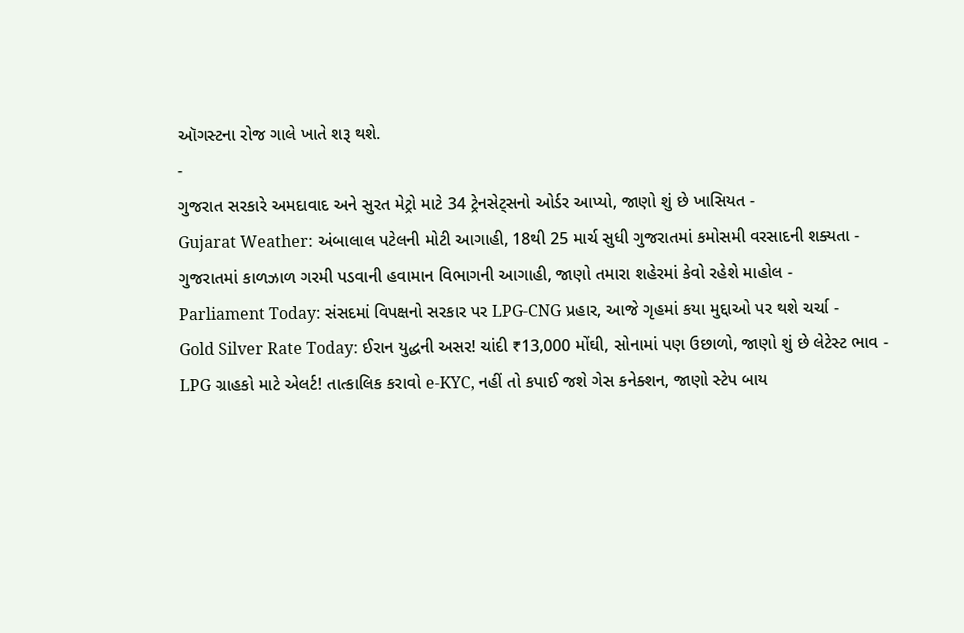ઑગસ્ટના રોજ ગાલે ખાતે શરૂ થશે.
-
ગુજરાત સરકારે અમદાવાદ અને સુરત મેટ્રો માટે 34 ટ્રેનસેટ્સનો ઓર્ડર આપ્યો, જાણો શું છે ખાસિયત -
Gujarat Weather: અંબાલાલ પટેલની મોટી આગાહી, 18થી 25 માર્ચ સુધી ગુજરાતમાં કમોસમી વરસાદની શક્યતા -
ગુજરાતમાં કાળઝાળ ગરમી પડવાની હવામાન વિભાગની આગાહી, જાણો તમારા શહેરમાં કેવો રહેશે માહોલ -
Parliament Today: સંસદમાં વિપક્ષનો સરકાર પર LPG-CNG પ્રહાર, આજે ગૃહમાં કયા મુદ્દાઓ પર થશે ચર્ચા -
Gold Silver Rate Today: ઈરાન યુદ્ધની અસર! ચાંદી ₹13,000 મોંઘી, સોનામાં પણ ઉછાળો, જાણો શું છે લેટેસ્ટ ભાવ -
LPG ગ્રાહકો માટે એલર્ટ! તાત્કાલિક કરાવો e-KYC, નહીં તો કપાઈ જશે ગેસ કનેક્શન, જાણો સ્ટેપ બાય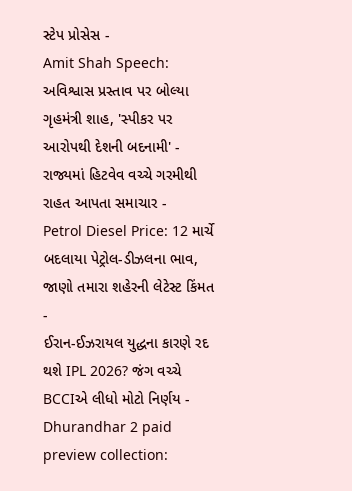સ્ટેપ પ્રોસેસ -
Amit Shah Speech: અવિશ્વાસ પ્રસ્તાવ પર બોલ્યા ગૃહમંત્રી શાહ, 'સ્પીકર પર આરોપથી દેશની બદનામી' -
રાજ્યમાં હિટવેવ વચ્ચે ગરમીથી રાહત આપતા સમાચાર -
Petrol Diesel Price: 12 માર્ચે બદલાયા પેટ્રોલ-ડીઝલના ભાવ, જાણો તમારા શહેરની લેટેસ્ટ કિંમત -
ઈરાન-ઈઝરાયલ યુદ્ધના કારણે રદ થશે IPL 2026? જંગ વચ્ચે BCCIએ લીધો મોટો નિર્ણય -
Dhurandhar 2 paid preview collection: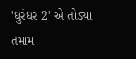'ધુરંધર 2' એ તોડ્યા તમામ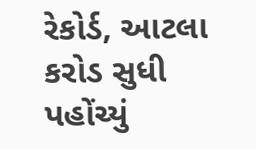રેકોર્ડ, આટલા કરોડ સુધી પહોંચ્યું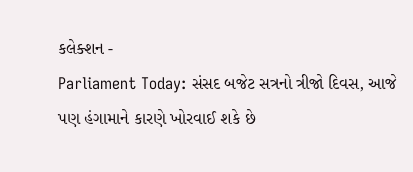કલેક્શન -
Parliament Today: સંસદ બજેટ સત્રનો ત્રીજો દિવસ, આજે પણ હંગામાને કારણે ખોરવાઈ શકે છે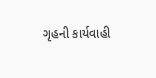ગૃહની કાર્યવાહી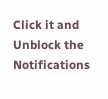Click it and Unblock the Notifications